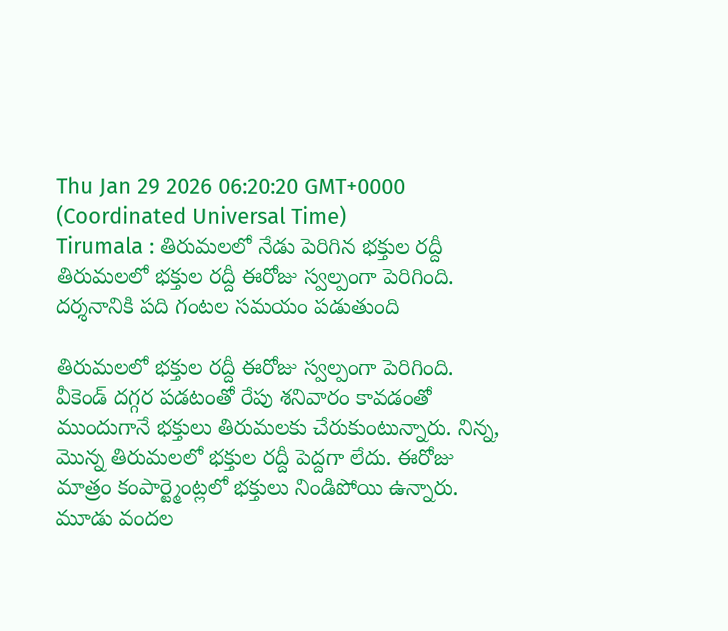Thu Jan 29 2026 06:20:20 GMT+0000 (Coordinated Universal Time)
Tirumala : తిరుమలలో నేడు పెరిగిన భక్తుల రద్దీ
తిరుమలలో భక్తుల రద్దీ ఈరోజు స్వల్పంగా పెరిగింది. దర్శనానికి పది గంటల సమయం పడుతుంది

తిరుమలలో భక్తుల రద్దీ ఈరోజు స్వల్పంగా పెరిగింది. వీకెండ్ దగ్గర పడటంతో రేపు శనివారం కావడంతో ముందుగానే భక్తులు తిరుమలకు చేరుకుంటున్నారు. నిన్న, మొన్న తిరుమలలో భక్తుల రద్దీ పెద్దగా లేదు. ఈరోజు మాత్రం కంపార్ట్మెంట్లలో భక్తులు నిండిపోయి ఉన్నారు. మూడు వందల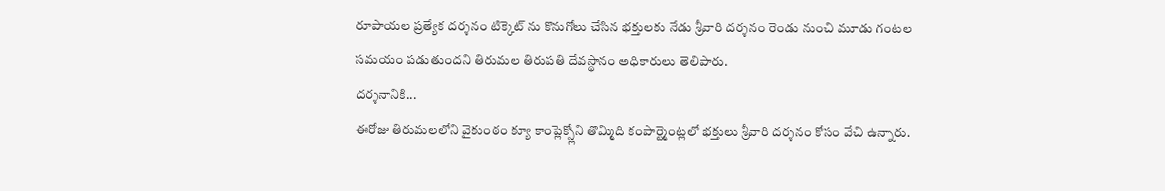రూపాయల ప్రత్యేక దర్శనం టిక్కెట్ ను కొనుగోలు చేసిన భక్తులకు నేడు శ్రీవారి దర్శనం రెండు నుంచి మూడు గంటల సమయం పడుతుందని తిరుమల తిరుపతి దేవస్థానం అధికారులు తెలిపారు.
దర్శనానికి...
ఈరోజు తిరుమలలోని వైకుంఠం క్యూ కాంప్లెక్స్లోని తొమ్మిది కంపార్ట్మెంట్లలో భక్తులు శ్రీవారి దర్శనం కోసం వేచి ఉన్నారు.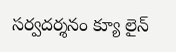సర్వదర్శనం క్యూ లైన్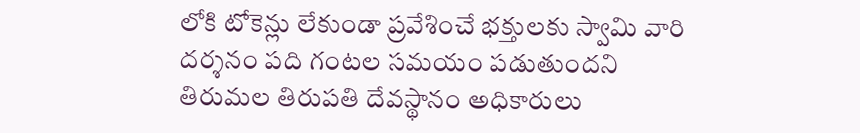లోకి టోకెన్లు లేకుండా ప్రవేశించే భక్తులకు స్వామి వారి దర్శనం పది గంటల సమయం పడుతుందని తిరుమల తిరుపతి దేవస్థానం అధికారులు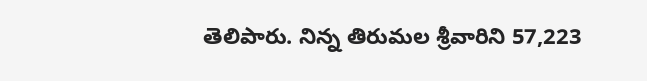తెలిపారు. నిన్న తిరుమల శ్రీవారిని 57,223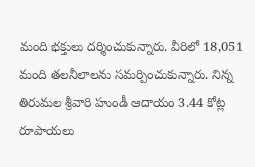మంది భక్తులు దర్శించుకున్నారు. వీరిలో 18,051 మంది తలనీలాలను సమర్పించుకున్నారు. నిన్న తిరుమల శ్రీవారి హుండీ ఆదాయం 3.44 కోట్ల రూపాయలు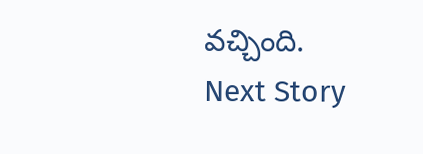వచ్చింది.
Next Story